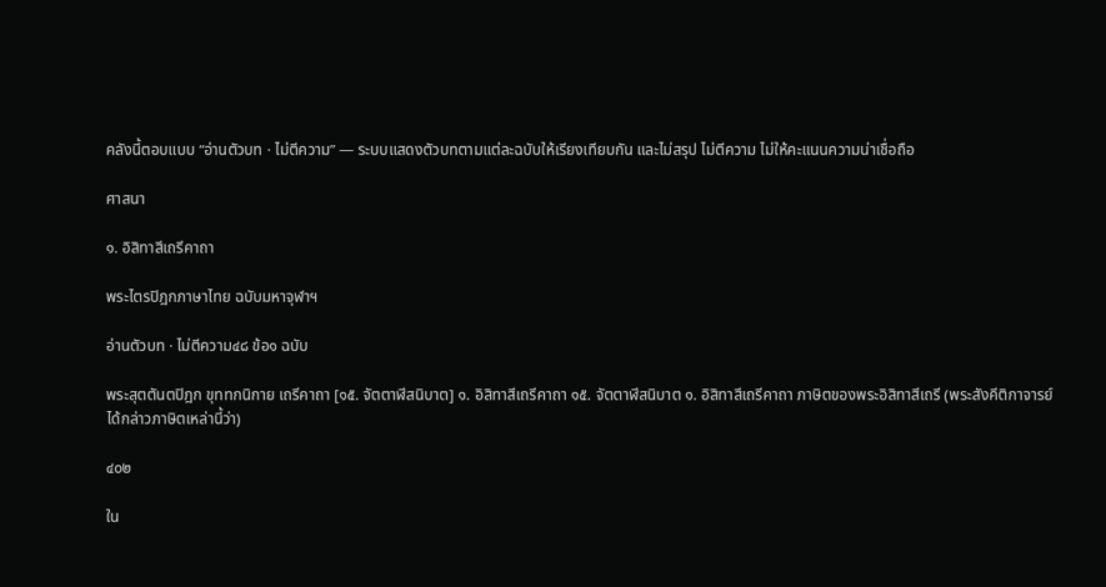คลังนี้ตอบแบบ “อ่านตัวบท · ไม่ตีความ” — ระบบแสดงตัวบทตามแต่ละฉบับให้เรียงเทียบกัน และไม่สรุป ไม่ตีความ ไม่ให้คะแนนความน่าเชื่อถือ

ศาสนา

๑. อิสิทาสีเถรีคาถา

พระไตรปิฎกภาษาไทย ฉบับมหาจุฬาฯ

อ่านตัวบท · ไม่ตีความ๔๘ ข้อ๑ ฉบับ

พระสุตตันตปิฎก ขุททกนิกาย เถรีคาถา [๑๕. จัตตาฬีสนิบาต] ๑. อิสิทาสีเถรีคาถา ๑๕. จัตตาฬีสนิบาต ๑. อิสิทาสีเถรีคาถา ภาษิตของพระอิสิทาสีเถรี (พระสังคีติกาจารย์ได้กล่าวภาษิตเหล่านี้ว่า)

๔๐๒

ใน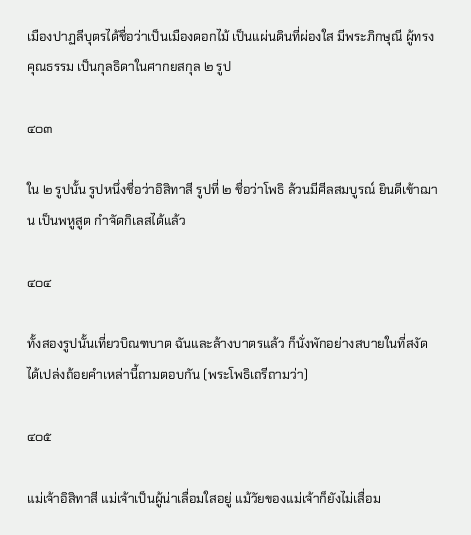เมืองปาฏลีบุตรได้ชื่อว่าเป็นเมืองดอกไม้ เป็นแผ่นดินที่ผ่องใส มีพระภิกษุณี ผู้ทรงคุณธรรม เป็นกุลธิดาในศากยสกุล ๒ รูป

๔๐๓

ใน ๒ รูปนั้น รูปหนึ่งชื่อว่าอิสิทาสี รูปที่ ๒ ชื่อว่าโพธิ ล้วนมีศีลสมบูรณ์ ยินดีเข้าฌาน เป็นพหูสูต กำจัดกิเลสได้แล้ว

๔๐๔

ทั้งสองรูปนั้นเที่ยวบิณฑบาต ฉันและล้างบาตรแล้ว ก็นั่งพักอย่างสบายในที่สงัด ได้เปล่งถ้อยคำเหล่านี้ถามตอบกัน (พระโพธิเถรีถามว่า)

๔๐๕

แม่เจ้าอิสิทาสี แม่เจ้าเป็นผู้น่าเลื่อมใสอยู่ แม้วัยของแม่เจ้าก็ยังไม่เสื่อม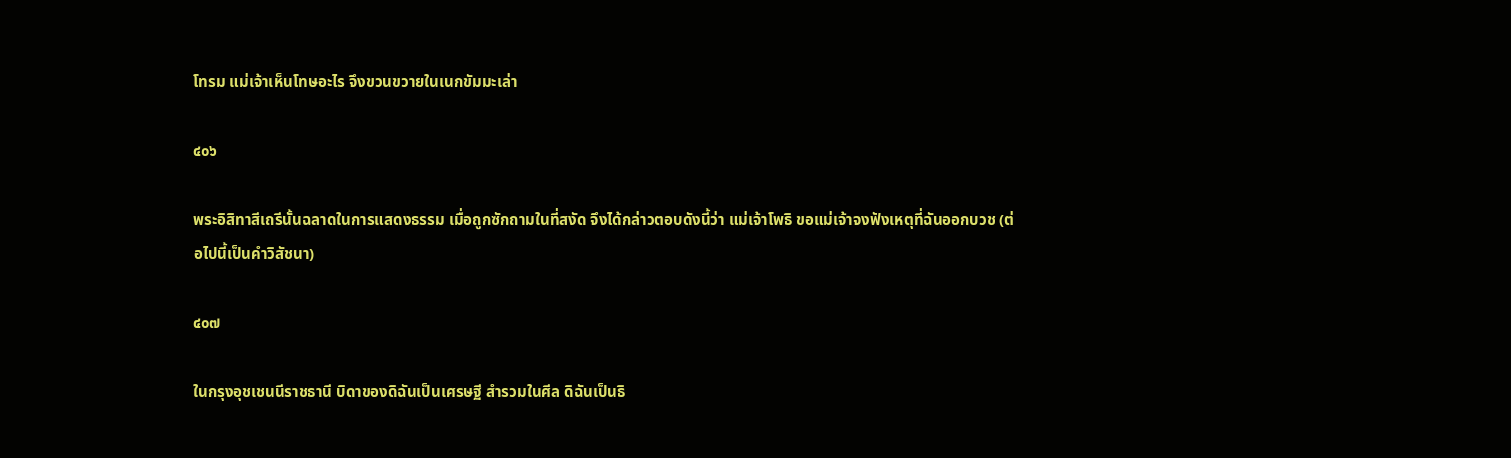โทรม แม่เจ้าเห็นโทษอะไร จึงขวนขวายในเนกขัมมะเล่า

๔๐๖

พระอิสิทาสีเถรีนั้นฉลาดในการแสดงธรรม เมื่อถูกซักถามในที่สงัด จึงได้กล่าวตอบดังนี้ว่า แม่เจ้าโพธิ ขอแม่เจ้าจงฟังเหตุที่ฉันออกบวช (ต่อไปนี้เป็นคำวิสัชนา)

๔๐๗

ในกรุงอุชเชนนีราชธานี บิดาของดิฉันเป็นเศรษฐี สำรวมในศีล ดิฉันเป็นธิ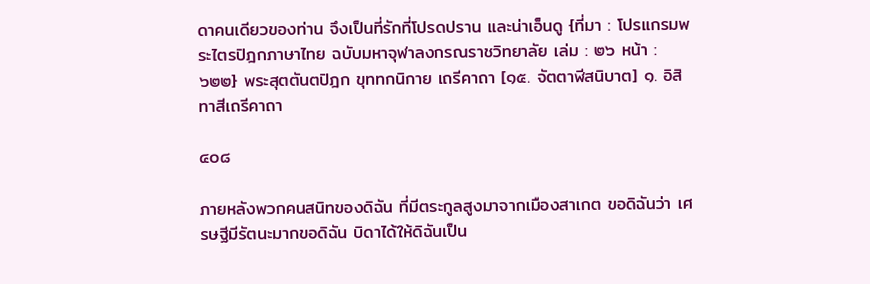ดาคนเดียวของท่าน จึงเป็นที่รักที่โปรดปราน และน่าเอ็นดู {ที่มา : โปรแกรมพระไตรปิฎกภาษาไทย ฉบับมหาจุฬาลงกรณราชวิทยาลัย เล่ม : ๒๖ หน้า : ๖๒๒} พระสุตตันตปิฎก ขุททกนิกาย เถรีคาถา [๑๕. จัตตาฬีสนิบาต] ๑. อิสิทาสีเถรีคาถา

๔๐๘

ภายหลังพวกคนสนิทของดิฉัน ที่มีตระกูลสูงมาจากเมืองสาเกต ขอดิฉันว่า เศรษฐีมีรัตนะมากขอดิฉัน บิดาได้ให้ดิฉันเป็น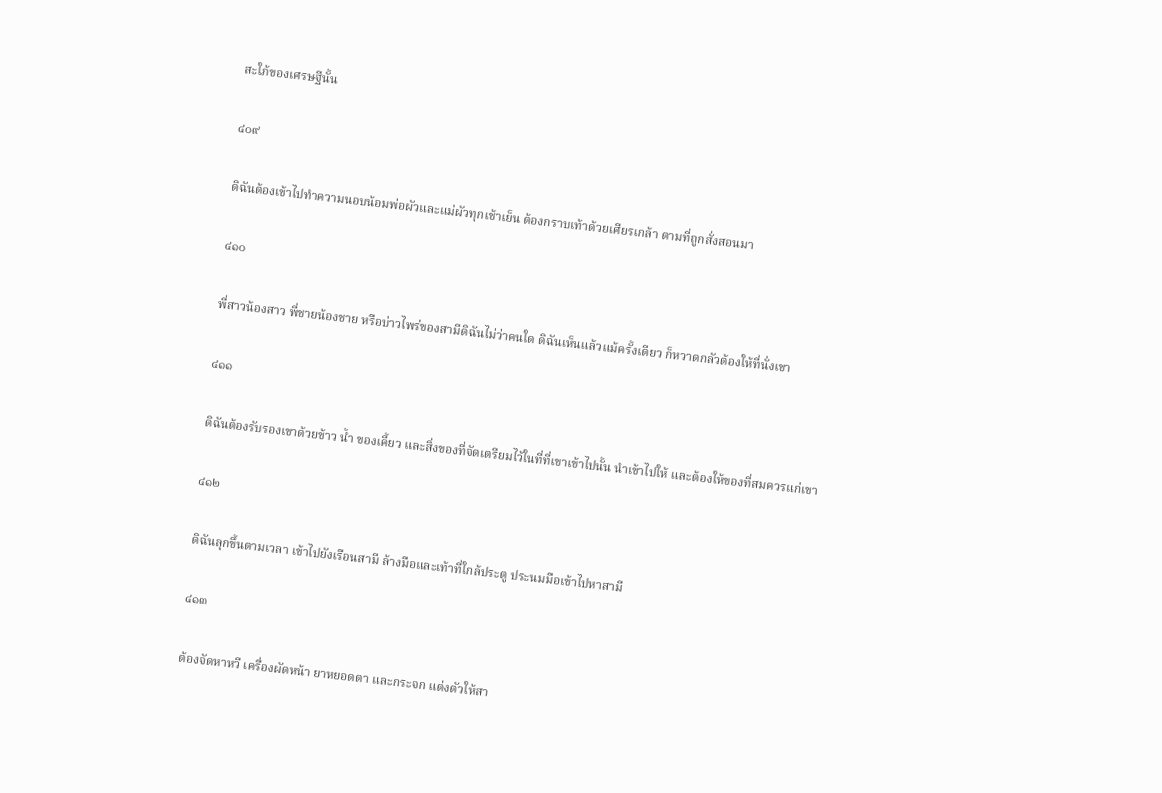สะใภ้ของเศรษฐีนั้น

๔๐๙

ดิฉันต้องเข้าไปทำความนอบน้อมพ่อผัวและแม่ผัวทุกเช้าเย็น ต้องกราบเท้าด้วยเศียรเกล้า ตามที่ถูกสั่งสอนมา

๔๑๐

พี่สาวน้องสาว พี่ชายน้องชาย หรือบ่าวไพร่ของสามีดิฉันไม่ว่าคนใด ดิฉันเห็นแล้วแม้ครั้งเดียว ก็หวาดกลัวต้องให้ที่นั่งเขา

๔๑๑

ดิฉันต้องรับรองเขาด้วยข้าว น้ำ ของเคี้ยว และสิ่งของที่จัดเตรียมไว้ในที่ที่เขาเข้าไปนั้น นำเข้าไปให้ และต้องให้ของที่สมควรแก่เขา

๔๑๒

ดิฉันลุกขึ้นตามเวลา เข้าไปยังเรือนสามี ล้างมือและเท้าที่ใกล้ประตู ประนมมือเข้าไปหาสามี

๔๑๓

ต้องจัดหาหวี เครื่องผัดหน้า ยาหยอดตา และกระจก แต่งตัวให้สา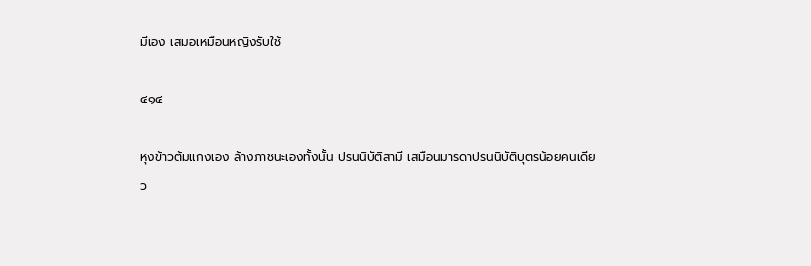มีเอง เสมอเหมือนหญิงรับใช้

๔๑๔

หุงข้าวต้มแกงเอง ล้างภาชนะเองทั้งนั้น ปรนนิบัติสามี เสมือนมารดาปรนนิบัติบุตรน้อยคนเดียว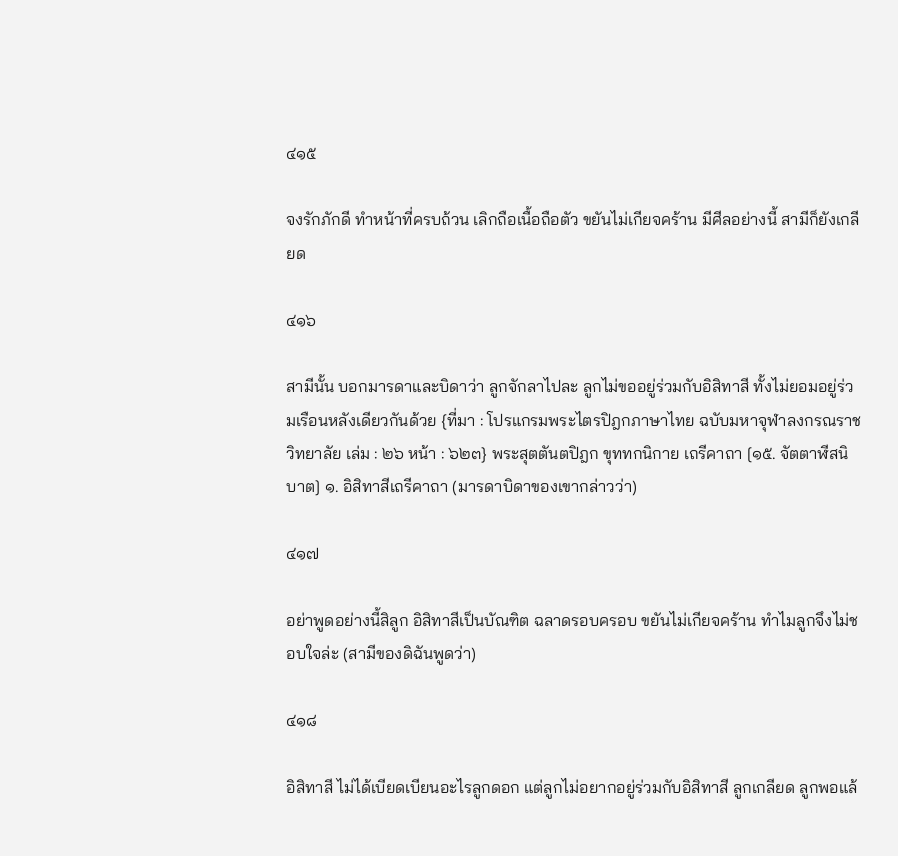๔๑๕

จงรักภักดี ทำหน้าที่ครบถ้วน เลิกถือเนื้อถือตัว ขยันไม่เกียจคร้าน มีศีลอย่างนี้ สามีก็ยังเกลียด

๔๑๖

สามีนั้น บอกมารดาและบิดาว่า ลูกจักลาไปละ ลูกไม่ขออยู่ร่วมกับอิสิทาสี ทั้งไม่ยอมอยู่ร่วมเรือนหลังเดียวกันด้วย {ที่มา : โปรแกรมพระไตรปิฎกภาษาไทย ฉบับมหาจุฬาลงกรณราชวิทยาลัย เล่ม : ๒๖ หน้า : ๖๒๓} พระสุตตันตปิฎก ขุททกนิกาย เถรีคาถา [๑๕. จัตตาฬีสนิบาต] ๑. อิสิทาสีเถรีคาถา (มารดาบิดาของเขากล่าวว่า)

๔๑๗

อย่าพูดอย่างนี้สิลูก อิสิทาสีเป็นบัณฑิต ฉลาดรอบครอบ ขยันไม่เกียจคร้าน ทำไมลูกจึงไม่ชอบใจล่ะ (สามีของดิฉันพูดว่า)

๔๑๘

อิสิทาสี ไม่ได้เบียดเบียนอะไรลูกดอก แต่ลูกไม่อยากอยู่ร่วมกับอิสิทาสี ลูกเกลียด ลูกพอแล้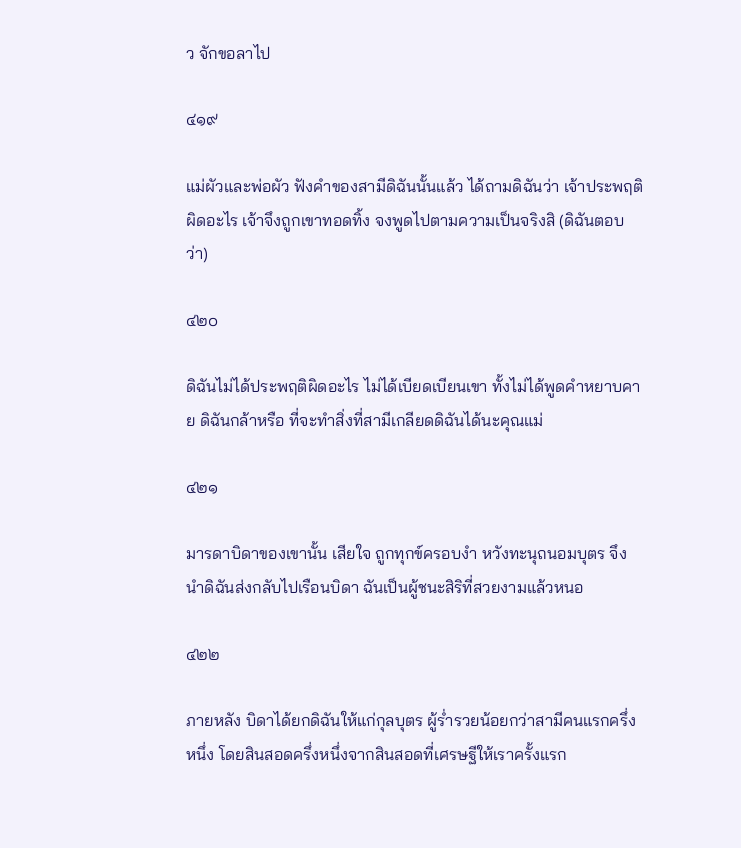ว จักขอลาไป

๔๑๙

แม่ผัวและพ่อผัว ฟังคำของสามีดิฉันนั้นแล้ว ได้ถามดิฉันว่า เจ้าประพฤติผิดอะไร เจ้าจึงถูกเขาทอดทิ้ง จงพูดไปตามความเป็นจริงสิ (ดิฉันตอบว่า)

๔๒๐

ดิฉันไม่ได้ประพฤติผิดอะไร ไม่ได้เบียดเบียนเขา ทั้งไม่ได้พูดคำหยาบคาย ดิฉันกล้าหรือ ที่จะทำสิ่งที่สามีเกลียดดิฉันได้นะคุณแม่

๔๒๑

มารดาบิดาของเขานั้น เสียใจ ถูกทุกข์ครอบงำ หวังทะนุถนอมบุตร จึงนำดิฉันส่งกลับไปเรือนบิดา ฉันเป็นผู้ชนะสิริที่สวยงามแล้วหนอ

๔๒๒

ภายหลัง บิดาได้ยกดิฉันให้แก่กุลบุตร ผู้ร่ำรวยน้อยกว่าสามีคนแรกครึ่งหนึ่ง โดยสินสอดครึ่งหนึ่งจากสินสอดที่เศรษฐีให้เราครั้งแรก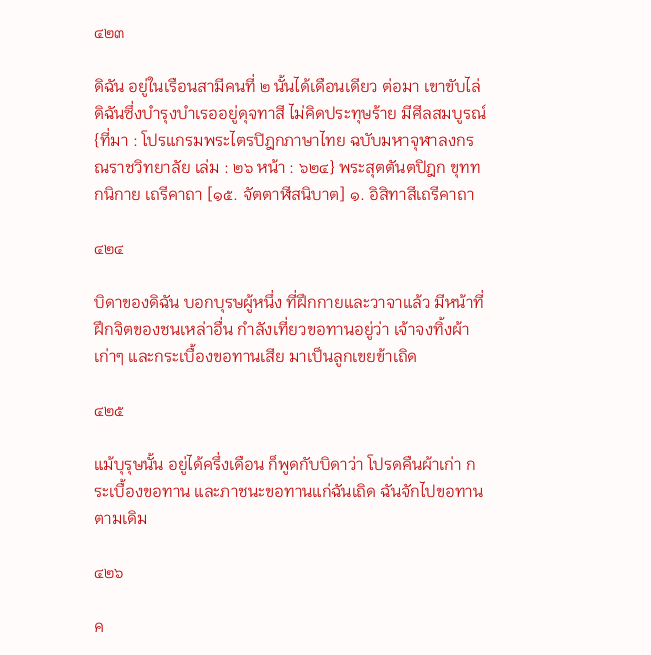๔๒๓

ดิฉัน อยู่ในเรือนสามีคนที่ ๒ นั้นได้เดือนเดียว ต่อมา เขาขับไล่ดิฉันซึ่งบำรุงบำเรออยู่ดุจทาสี ไม่คิดประทุษร้าย มีศีลสมบูรณ์ {ที่มา : โปรแกรมพระไตรปิฎกภาษาไทย ฉบับมหาจุฬาลงกรณราชวิทยาลัย เล่ม : ๒๖ หน้า : ๖๒๔} พระสุตตันตปิฎก ขุททกนิกาย เถรีคาถา [๑๕. จัตตาฬีสนิบาต] ๑. อิสิทาสีเถรีคาถา

๔๒๔

บิดาของดิฉัน บอกบุรษผู้หนึ่ง ที่ฝึกกายและวาจาแล้ว มีหน้าที่ฝึกจิตของชนเหล่าอื่น กำลังเที่ยวขอทานอยู่ว่า เจ้าจงทิ้งผ้าเก่าๆ และกระเบื้องขอทานเสีย มาเป็นลูกเขยข้าเถิด

๔๒๕

แม้บุรุษนั้น อยู่ได้ครึ่งเดือน ก็พูดกับบิดาว่า โปรดคืนผ้าเก่า กระเบื้องขอทาน และภาชนะขอทานแก่ฉันเถิด ฉันจักไปขอทานตามเดิม

๔๒๖

ค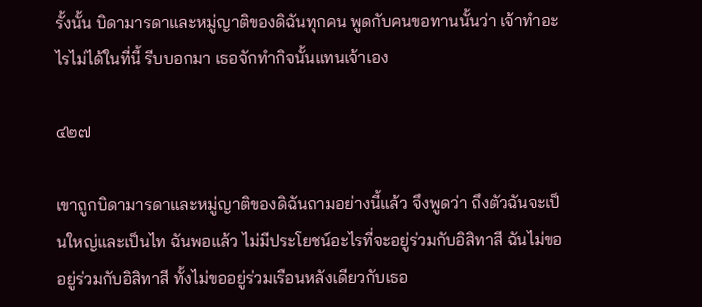รั้งนั้น บิดามารดาและหมู่ญาติของดิฉันทุกคน พูดกับคนขอทานนั้นว่า เจ้าทำอะไรไม่ได้ในที่นี้ รีบบอกมา เธอจักทำกิจนั้นแทนเจ้าเอง

๔๒๗

เขาถูกบิดามารดาและหมู่ญาติของดิฉันถามอย่างนี้แล้ว จึงพูดว่า ถึงตัวฉันจะเป็นใหญ่และเป็นไท ฉันพอแล้ว ไม่มีประโยชน์อะไรที่จะอยู่ร่วมกับอิสิทาสี ฉันไม่ขออยู่ร่วมกับอิสิทาสี ทั้งไม่ขออยู่ร่วมเรือนหลังเดียวกับเธอ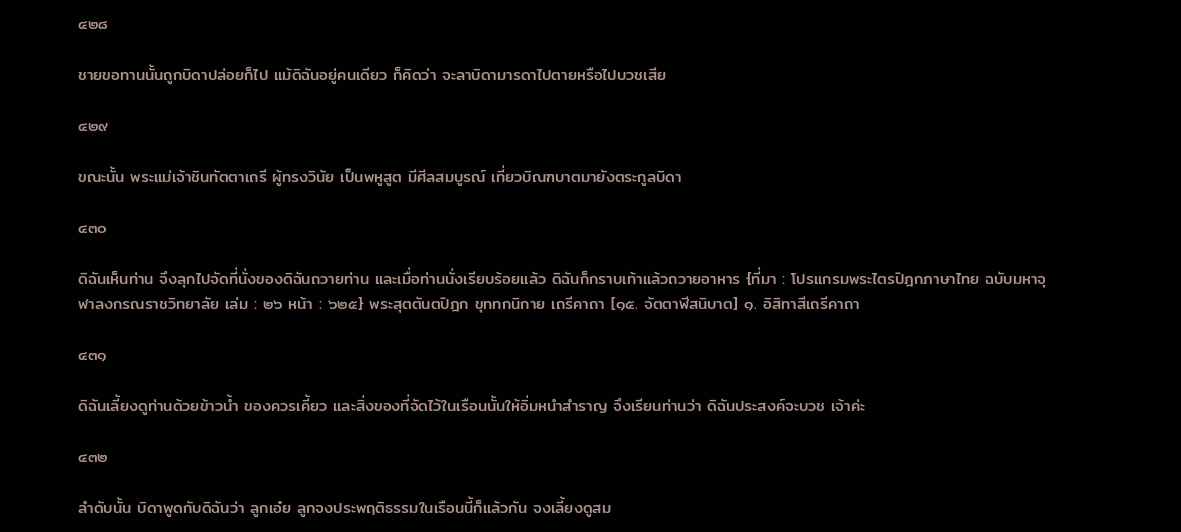๔๒๘

ชายขอทานนั้นถูกบิดาปล่อยก็ไป แม้ดิฉันอยู่คนเดียว ก็คิดว่า จะลาบิดามารดาไปตายหรือไปบวชเสีย

๔๒๙

ขณะนั้น พระแม่เจ้าชินทัตตาเถรี ผู้ทรงวินัย เป็นพหูสูต มีศีลสมบูรณ์ เที่ยวบิณฑบาตมายังตระกูลบิดา

๔๓๐

ดิฉันเห็นท่าน จึงลุกไปจัดที่นั่งของดิฉันถวายท่าน และเมื่อท่านนั่งเรียบร้อยแล้ว ดิฉันก็กราบเท้าแล้วถวายอาหาร {ที่มา : โปรแกรมพระไตรปิฎกภาษาไทย ฉบับมหาจุฬาลงกรณราชวิทยาลัย เล่ม : ๒๖ หน้า : ๖๒๕} พระสุตตันตปิฎก ขุททกนิกาย เถรีคาถา [๑๕. จัตตาฬีสนิบาต] ๑. อิสิทาสีเถรีคาถา

๔๓๑

ดิฉันเลี้ยงดูท่านด้วยข้าวน้ำ ของควรเคี้ยว และสิ่งของที่จัดไว้ในเรือนนั้นให้อิ่มหนำสำราญ จึงเรียนท่านว่า ดิฉันประสงค์จะบวช เจ้าค่ะ

๔๓๒

ลำดับนั้น บิดาพูดกับดิฉันว่า ลูกเอ๋ย ลูกจงประพฤติธรรมในเรือนนี้ก็แล้วกัน จงเลี้ยงดูสม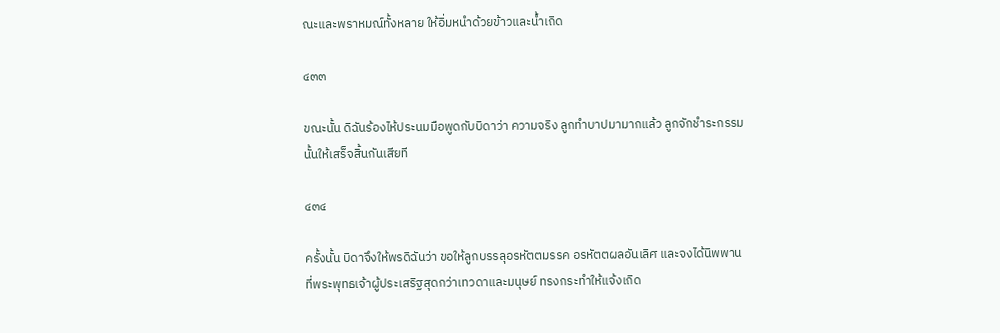ณะและพราหมณ์ทั้งหลาย ให้อิ่มหนำด้วยข้าวและน้ำเถิด

๔๓๓

ขณะนั้น ดิฉันร้องไห้ประนมมือพูดกับบิดาว่า ความจริง ลูกทำบาปมามากแล้ว ลูกจักชำระกรรมนั้นให้เสร็จสิ้นกันเสียที

๔๓๔

ครั้งนั้น บิดาจึงให้พรดิฉันว่า ขอให้ลูกบรรลุอรหัตตมรรค อรหัตตผลอันเลิศ และจงได้นิพพานที่พระพุทธเจ้าผู้ประเสริฐสุดกว่าเทวดาและมนุษย์ ทรงกระทำให้แจ้งเถิด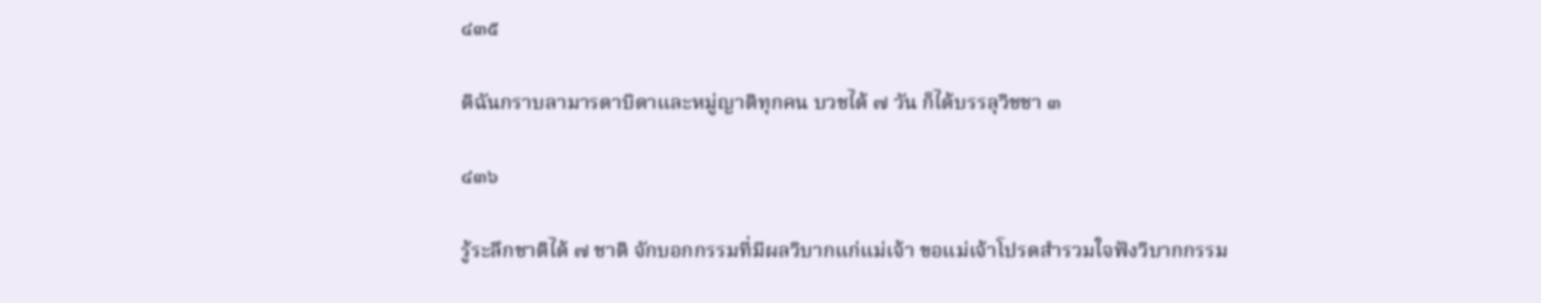๔๓๕

ดิฉันกราบลามารดาบิดาและหมู่ญาติทุกคน บวชได้ ๗ วัน ก็ได้บรรลุวิชชา ๓

๔๓๖

รู้ระลึกชาติได้ ๗ ชาติ จักบอกกรรมที่มีผลวิบากแก่แม่เจ้า ขอแม่เจ้าโปรดสำรวมใจฟังวิบากกรรม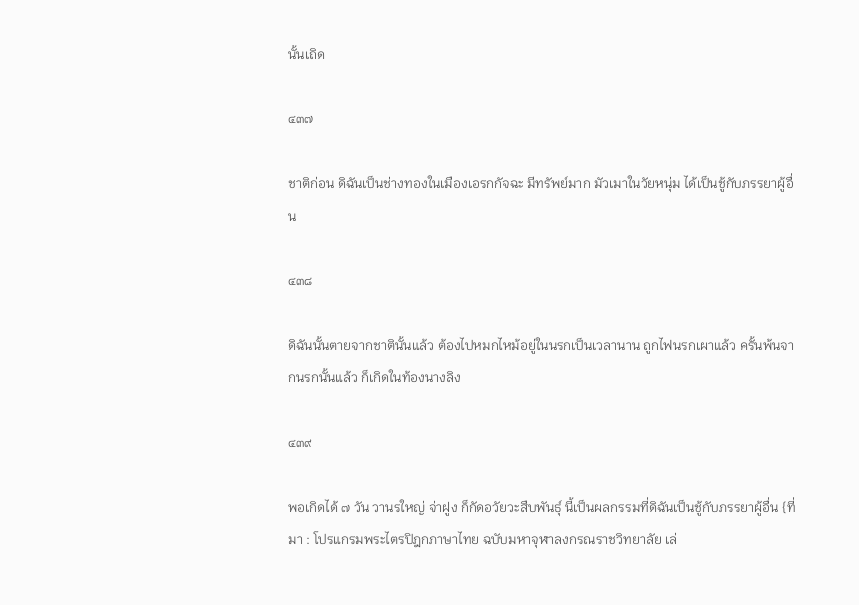นั้นเถิด

๔๓๗

ชาติก่อน ดิฉันเป็นช่างทองในเมืองเอรกกัจฉะ มีทรัพย์มาก มัวเมาในวัยหนุ่ม ได้เป็นชู้กับภรรยาผู้อื่น

๔๓๘

ดิฉันนั้นตายจากชาตินั้นแล้ว ต้องไปหมกไหม้อยู่ในนรกเป็นเวลานาน ถูกไฟนรกเผาแล้ว ครั้นพ้นจากนรกนั้นแล้ว ก็เกิดในท้องนางลิง

๔๓๙

พอเกิดได้ ๗ วัน วานรใหญ่ จ่าฝูง ก็กัดอวัยวะสืบพันธุ์ นี้เป็นผลกรรมที่ดิฉันเป็นชู้กับภรรยาผู้อื่น {ที่มา : โปรแกรมพระไตรปิฎกภาษาไทย ฉบับมหาจุฬาลงกรณราชวิทยาลัย เล่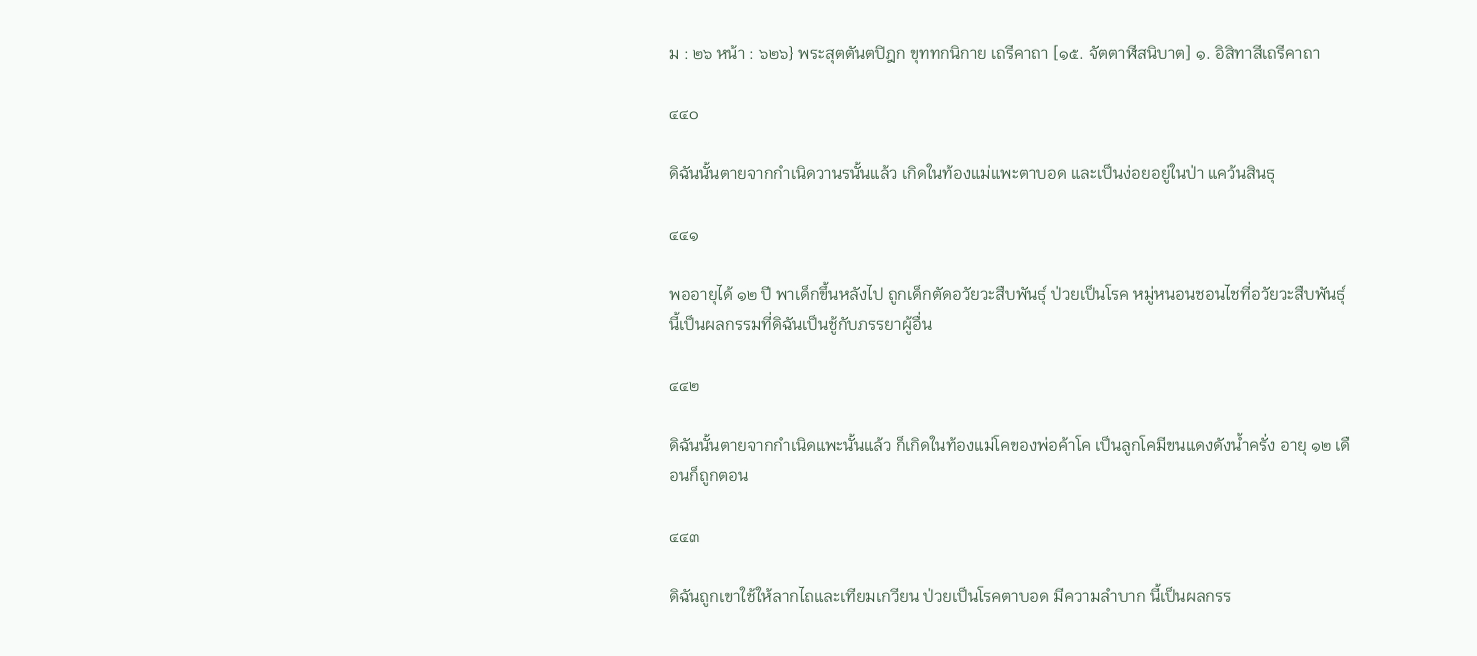ม : ๒๖ หน้า : ๖๒๖} พระสุตตันตปิฎก ขุททกนิกาย เถรีคาถา [๑๕. จัตตาฬีสนิบาต] ๑. อิสิทาสีเถรีคาถา

๔๔๐

ดิฉันนั้นตายจากกำเนิดวานรนั้นแล้ว เกิดในท้องแม่แพะตาบอด และเป็นง่อยอยู่ในป่า แคว้นสินธุ

๔๔๑

พออายุได้ ๑๒ ปี พาเด็กขึ้นหลังไป ถูกเด็กตัดอวัยวะสืบพันธุ์ ป่วยเป็นโรค หมู่หนอนชอนไชที่อวัยวะสืบพันธุ์ นี้เป็นผลกรรมที่ดิฉันเป็นชู้กับภรรยาผู้อื่น

๔๔๒

ดิฉันนั้นตายจากกำเนิดแพะนั้นแล้ว ก็เกิดในท้องแม่โคของพ่อค้าโค เป็นลูกโคมีขนแดงดังน้ำครั่ง อายุ ๑๒ เดือนก็ถูกตอน

๔๔๓

ดิฉันถูกเขาใช้ให้ลากไถและเทียมเกวียน ป่วยเป็นโรคตาบอด มีความลำบาก นี้เป็นผลกรร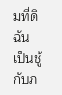มที่ดิฉันเป็นชู้กับภ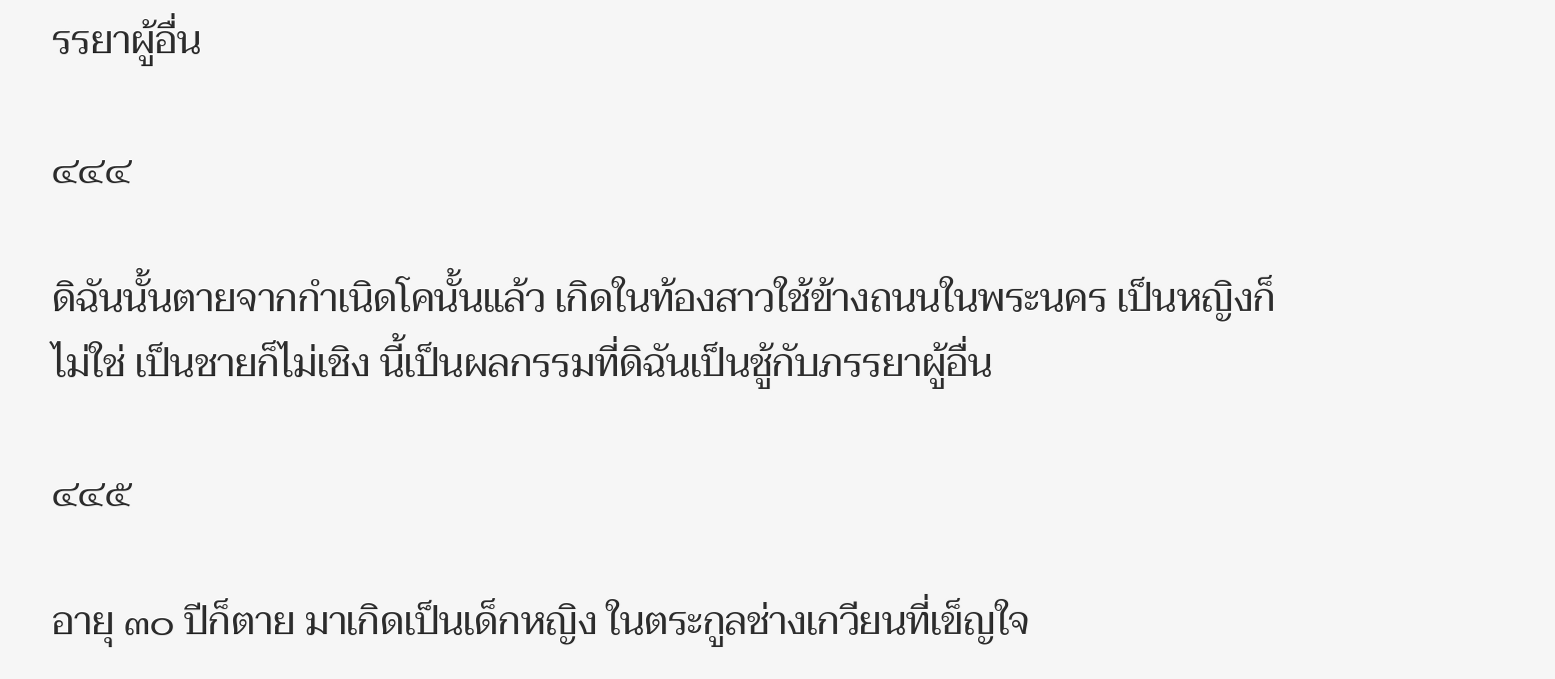รรยาผู้อื่น

๔๔๔

ดิฉันนั้นตายจากกำเนิดโคนั้นแล้ว เกิดในท้องสาวใช้ข้างถนนในพระนคร เป็นหญิงก็ไม่ใช่ เป็นชายก็ไม่เชิง นี้เป็นผลกรรมที่ดิฉันเป็นชู้กับภรรยาผู้อื่น

๔๔๕

อายุ ๓๐ ปีก็ตาย มาเกิดเป็นเด็กหญิง ในตระกูลช่างเกวียนที่เข็ญใจ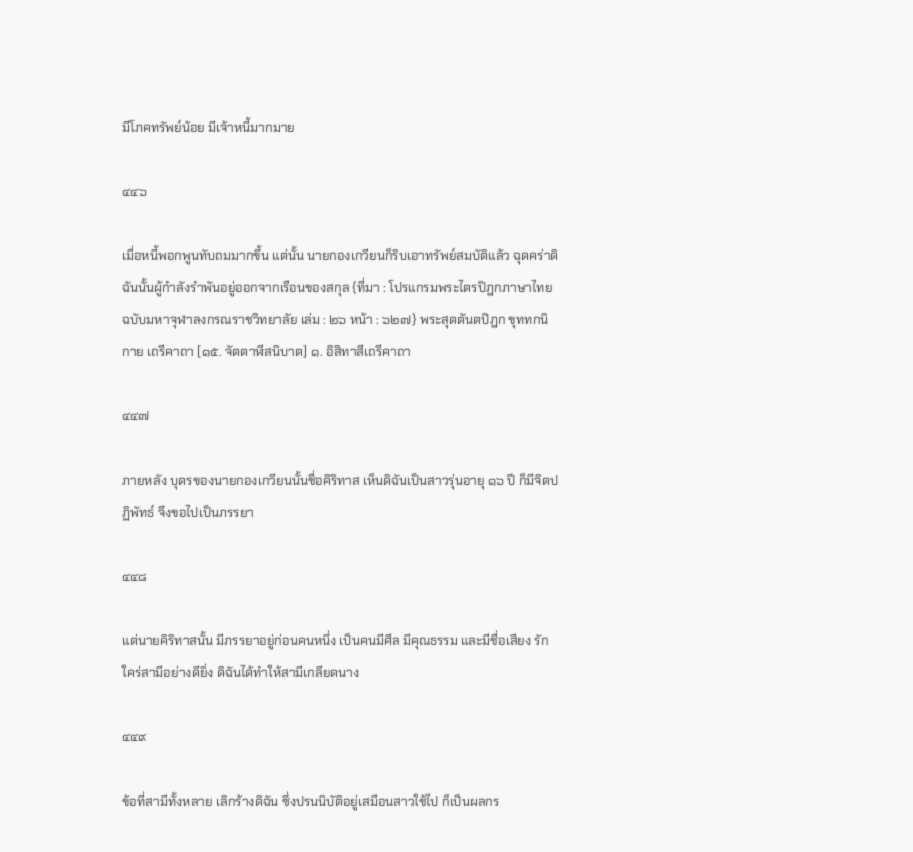มีโภคทรัพย์น้อย มีเจ้าหนี้มากมาย

๔๔๖

เมื่อหนี้พอกพูนทับถมมากขึ้น แต่นั้น นายกองเกวียนก็ริบเอาทรัพย์สมบัติแล้ว ฉุดคร่าดิฉันนั้นผู้กำลังรำพันอยู่ออกจากเรือนของสกุล {ที่มา : โปรแกรมพระไตรปิฎกภาษาไทย ฉบับมหาจุฬาลงกรณราชวิทยาลัย เล่ม : ๒๖ หน้า : ๖๒๗} พระสุตตันตปิฎก ขุททกนิกาย เถรีคาถา [๑๕. จัตตาฬีสนิบาต] ๑. อิสิทาสีเถรีคาถา

๔๔๗

ภายหลัง บุตรของนายกองเกวียนนั้นชื่อคิริทาส เห็นดิฉันเป็นสาวรุ่นอายุ ๑๖ ปี ก็มีจิตปฏิพัทธ์ จึงขอไปเป็นภรรยา

๔๔๘

แต่นายคิริทาสนั้น มีภรรยาอยู่ก่อนคนหนึ่ง เป็นคนมีศีล มีคุณธรรม และมีชื่อเสียง รักใคร่สามีอย่างดียิ่ง ดิฉันได้ทำให้สามีเกลียดนาง

๔๔๙

ข้อที่สามีทั้งหลาย เลิกร้างดิฉัน ซึ่งปรนนิบัติอยู่เสมือนสาวใช้ไป ก็เป็นผลกร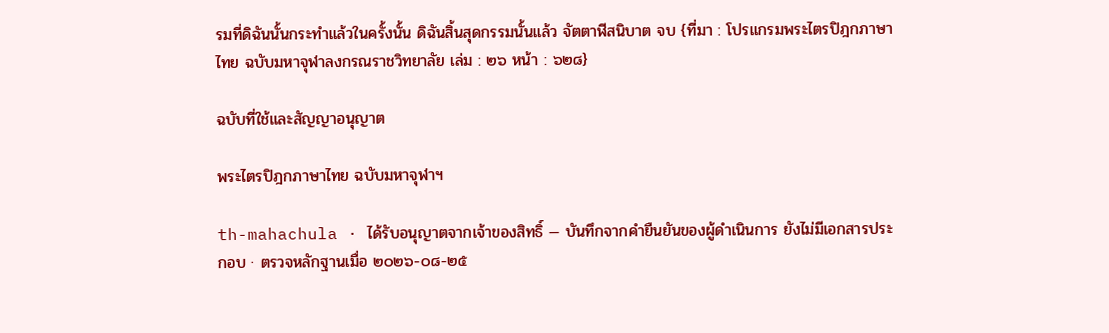รมที่ดิฉันนั้นกระทำแล้วในครั้งนั้น ดิฉันสิ้นสุดกรรมนั้นแล้ว จัตตาฬีสนิบาต จบ {ที่มา : โปรแกรมพระไตรปิฎกภาษาไทย ฉบับมหาจุฬาลงกรณราชวิทยาลัย เล่ม : ๒๖ หน้า : ๖๒๘}

ฉบับที่ใช้และสัญญาอนุญาต

พระไตรปิฎกภาษาไทย ฉบับมหาจุฬาฯ

th-mahachula · ได้รับอนุญาตจากเจ้าของสิทธิ์ — บันทึกจากคำยืนยันของผู้ดำเนินการ ยังไม่มีเอกสารประกอบ · ตรวจหลักฐานเมื่อ ๒๐๒๖-๐๘-๒๕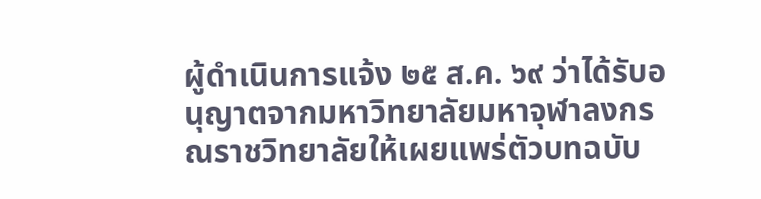ผู้ดำเนินการแจ้ง ๒๕ ส.ค. ๖๙ ว่าได้รับอนุญาตจากมหาวิทยาลัยมหาจุฬาลงกรณราชวิทยาลัยให้เผยแพร่ตัวบทฉบับ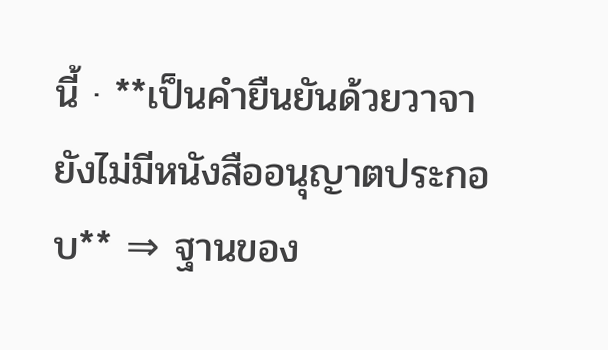นี้ · **เป็นคำยืนยันด้วยวาจา ยังไม่มีหนังสืออนุญาตประกอบ** ⇒ ฐานของ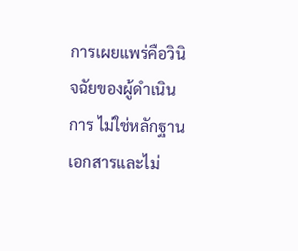การเผยแพร่คือวินิจฉัยของผู้ดำเนินการ ไม่ใช่หลักฐานเอกสารและไม่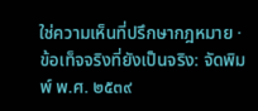ใช่ความเห็นที่ปรึกษากฎหมาย · ข้อเท็จจริงที่ยังเป็นจริง: จัดพิมพ์ พ.ศ. ๒๕๓๙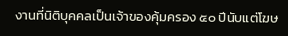งานที่นิติบุคคลเป็นเจ้าของคุ้มครอง ๕๐ ปีนับแต่โฆษ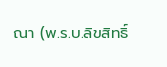ณา (พ.ร.บ.ลิขสิทธิ์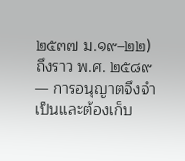๒๕๓๗ ม.๑๙–๒๒) ถึงราว พ.ศ. ๒๕๘๙ — การอนุญาตจึงจำเป็นและต้องเก็บ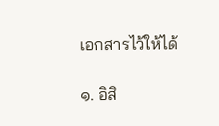เอกสารไว้ให้ได้

๑. อิสิ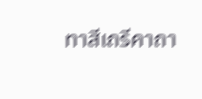ทาสีเถรีคาถา